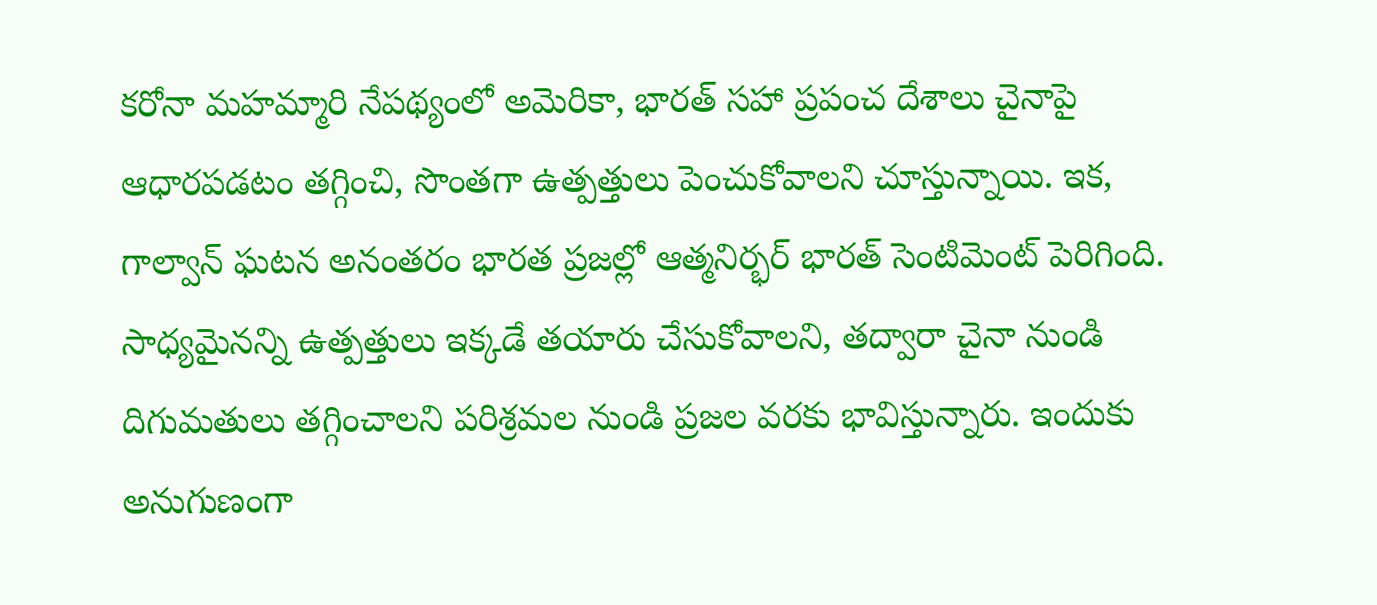కరోనా మహమ్మారి నేపథ్యంలో అమెరికా, భారత్ సహా ప్రపంచ దేశాలు చైనాపై ఆధారపడటం తగ్గించి, సొంతగా ఉత్పత్తులు పెంచుకోవాలని చూస్తున్నాయి. ఇక, గాల్వాన్ ఘటన అనంతరం భారత ప్రజల్లో ఆత్మనిర్భర్ భారత్ సెంటిమెంట్ పెరిగింది. సాధ్యమైనన్ని ఉత్పత్తులు ఇక్కడే తయారు చేసుకోవాలని, తద్వారా చైనా నుండి దిగుమతులు తగ్గించాలని పరిశ్రమల నుండి ప్రజల వరకు భావిస్తున్నారు. ఇందుకు అనుగుణంగా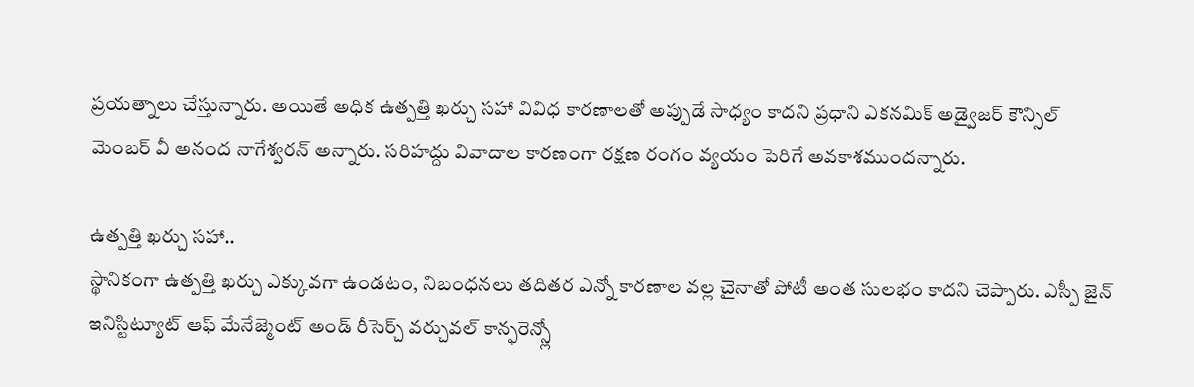ప్రయత్నాలు చేస్తున్నారు. అయితే అధిక ఉత్పత్తి ఖర్చు సహా వివిధ కారణాలతో అప్పుడే సాధ్యం కాదని ప్రధాని ఎకనమిక్ అడ్వైజర్ కౌన్సిల్ మెంబర్ వీ అనంద నాగేశ్వరన్ అన్నారు. సరిహద్దు వివాదాల కారణంగా రక్షణ రంగం వ్యయం పెరిగే అవకాశముందన్నారు.

ఉత్పత్తి ఖర్చు సహా..
స్థానికంగా ఉత్పత్తి ఖర్చు ఎక్కువగా ఉండటం, నిబంధనలు తదితర ఎన్నో కారణాల వల్ల చైనాతో పోటీ అంత సులభం కాదని చెప్పారు. ఎస్పీ జైన్ ఇనిస్టిట్యూట్ ఆఫ్ మేనేజ్మెంట్ అండ్ రీసెర్చ్ వర్చువల్ కాన్ఫరెన్స్లో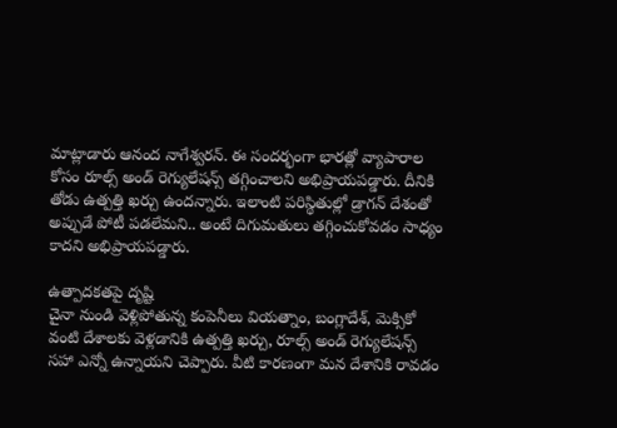మాట్లాడారు ఆనంద నాగేశ్వరన్. ఈ సందర్భంగా భారత్లో వ్యాపారాల కోసం రూల్స్ అండ్ రెగ్యులేషన్స్ తగ్గించాలని అభిప్రాయపడ్డారు. దీనికి తోడు ఉత్పత్తి ఖర్చు ఉందన్నారు. ఇలాంటి పరిస్థితుల్లో డ్రాగన్ దేశంతో అప్పుడే పోటీ పడలేమని.. అంటే దిగుమతులు తగ్గించుకోవడం సాధ్యం కాదని అభిప్రాయపడ్డారు.

ఉత్పాదకతపై దృష్టి
చైనా నుండి వెళ్లిపోతున్న కంపెనీలు వియత్నాం, బంగ్లాదేశ్, మెక్సికో వంటి దేశాలకు వెళ్లడానికి ఉత్పత్తి ఖర్చు, రూల్స్ అండ్ రెగ్యులేషన్స్ సహా ఎన్నో ఉన్నాయని చెప్పారు. వీటి కారణంగా మన దేశానికి రావడం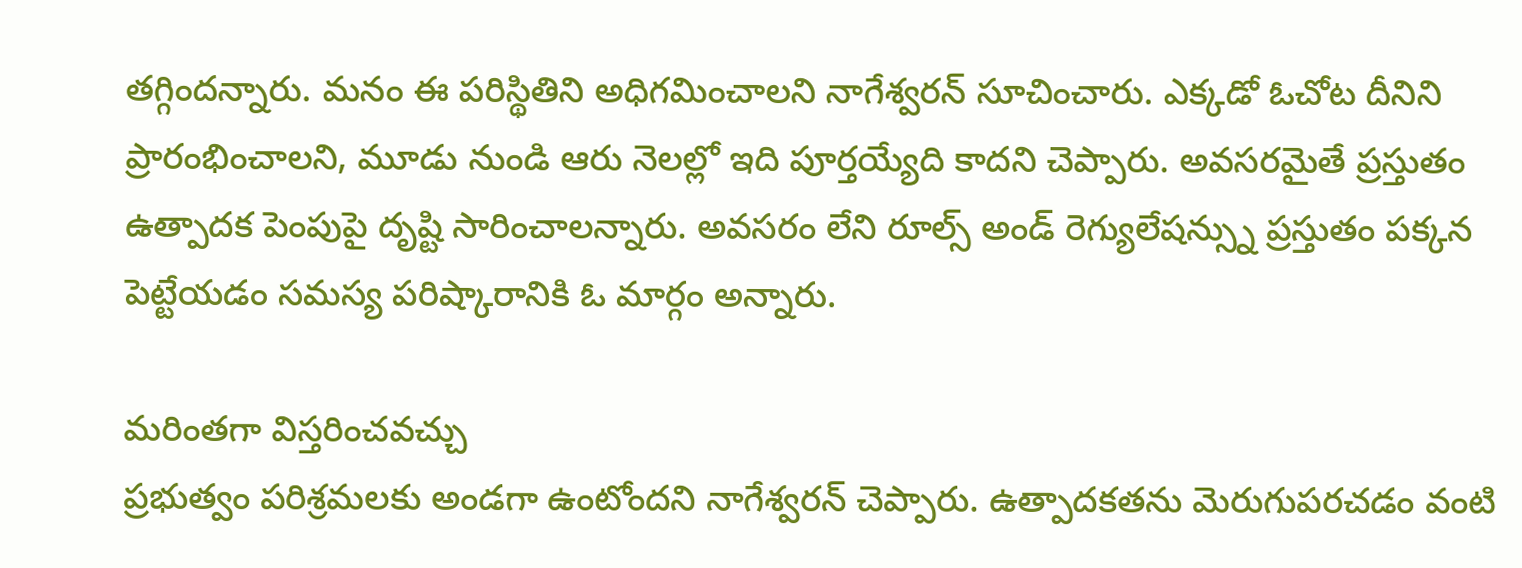తగ్గిందన్నారు. మనం ఈ పరిస్థితిని అధిగమించాలని నాగేశ్వరన్ సూచించారు. ఎక్కడో ఓచోట దీనిని ప్రారంభించాలని, మూడు నుండి ఆరు నెలల్లో ఇది పూర్తయ్యేది కాదని చెప్పారు. అవసరమైతే ప్రస్తుతం ఉత్పాదక పెంపుపై దృష్టి సారించాలన్నారు. అవసరం లేని రూల్స్ అండ్ రెగ్యులేషన్స్ను ప్రస్తుతం పక్కన పెట్టేయడం సమస్య పరిష్కారానికి ఓ మార్గం అన్నారు.

మరింతగా విస్తరించవచ్చు
ప్రభుత్వం పరిశ్రమలకు అండగా ఉంటోందని నాగేశ్వరన్ చెప్పారు. ఉత్పాదకతను మెరుగుపరచడం వంటి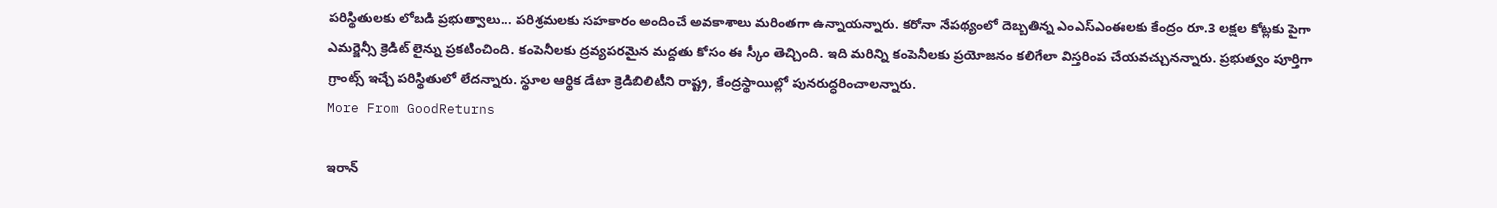పరిస్థితులకు లోబడి ప్రభుత్వాలు... పరిశ్రమలకు సహకారం అందించే అవకాశాలు మరింతగా ఉన్నాయన్నారు. కరోనా నేపథ్యంలో దెబ్బతిన్న ఎంఎస్ఎంఈలకు కేంద్రం రూ.3 లక్షల కోట్లకు పైగా ఎమర్జెన్సీ క్రెడిట్ లైన్ను ప్రకటించింది. కంపెనీలకు ద్రవ్యపరమైన మద్దతు కోసం ఈ స్కీం తెచ్చింది. ఇది మరిన్ని కంపెనీలకు ప్రయోజనం కలిగేలా విస్తరింప చేయవచ్చునన్నారు. ప్రభుత్వం పూర్తిగా గ్రాంట్స్ ఇచ్చే పరిస్థితులో లేదన్నారు. స్థూల ఆర్థిక డేటా క్రెడిబిలిటీని రాష్ట్ర, కేంద్రస్థాయిల్లో పునరుద్ధరించాలన్నారు.
More From GoodReturns

ఇరాన్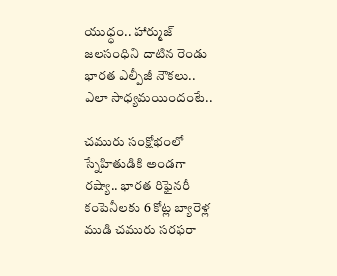యుధ్ధం.. హార్ముజ్ జలసంధిని దాటిన రెండు భారత ఎల్పీజీ నౌకలు.. ఎలా సాధ్యమయిందంటే..

చమురు సంక్షోభంలో స్నేహితుడికి అండగా రష్యా.. భారత రిఫైనరీ కంపెనీలకు 6 కోట్ల బ్యారెళ్ల ముడి చమురు సరఫరా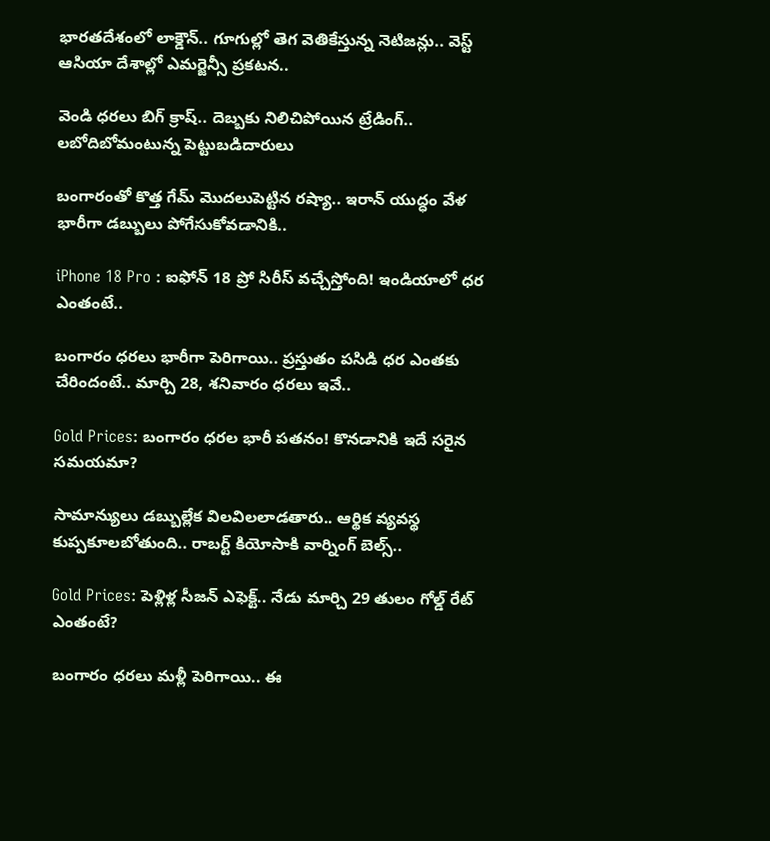భారతదేశంలో లాక్డౌన్.. గూగుల్లో తెగ వెతికేస్తున్న నెటిజన్లు.. వెస్ట్ ఆసియా దేశాల్లో ఎమర్జెన్సీ ప్రకటన..

వెండి ధరలు బిగ్ క్రాష్.. దెబ్బకు నిలిచిపోయిన ట్రేడింగ్.. లబోదిబోమంటున్న పెట్టుబడిదారులు

బంగారంతో కొత్త గేమ్ మొదలుపెట్టిన రష్యా.. ఇరాన్ యుద్ధం వేళ భారీగా డబ్బులు పోగేసుకోవడానికి..

iPhone 18 Pro : ఐఫోన్ 18 ప్రో సిరీస్ వచ్చేస్తోంది! ఇండియాలో ధర ఎంతంటే..

బంగారం ధరలు భారీగా పెరిగాయి.. ప్రస్తుతం పసిడి ధర ఎంతకు చేరిందంటే.. మార్చి 28, శనివారం ధరలు ఇవే..

Gold Prices: బంగారం ధరల భారీ పతనం! కొనడానికి ఇదే సరైన సమయమా?

సామాన్యులు డబ్బుల్లేక విలవిలలాడతారు.. ఆర్థిక వ్యవస్థ కుప్పకూలబోతుంది.. రాబర్ట్ కియోసాకి వార్నింగ్ బెల్స్..

Gold Prices: పెళ్లిళ్ల సీజన్ ఎఫెక్ట్.. నేడు మార్చి 29 తులం గోల్డ్ రేట్ ఎంతంటే?

బంగారం ధరలు మళ్లీ పెరిగాయి.. ఈ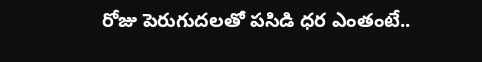రోజు పెరుగుదలతో పసిడి ధర ఎంతంటే..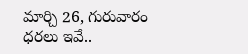మార్చి 26, గురువారం ధరలు ఇవే..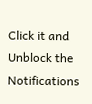Click it and Unblock the Notifications